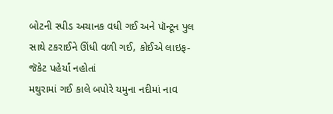બોટની સ્પીડ અચાનક વધી ગઈ અને પૉન્ટૂન પુલ સાથે ટકરાઈને ઊંધી વળી ગઈ, કોઈએ લાઇફ-જૅકેટ પહેર્યાં નહોતાં
મથુરામાં ગઈ કાલે બપોરે યમુના નદીમાં નાવ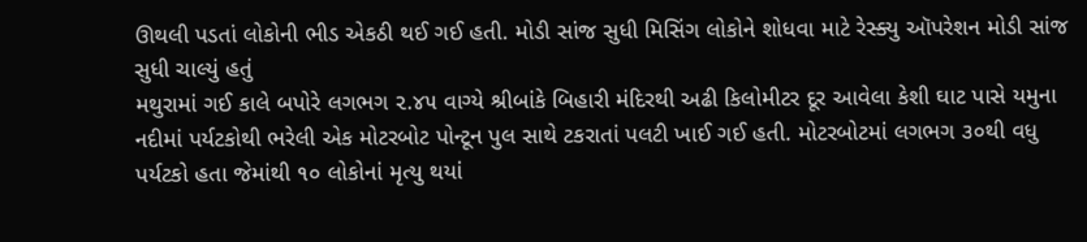ઊથલી પડતાં લોકોની ભીડ એકઠી થઈ ગઈ હતી. મોડી સાંજ સુધી મિસિંગ લોકોને શોધવા માટે રેસ્ક્યુ ઑપરેશન મોડી સાંજ સુધી ચાલ્યું હતું
મથુરામાં ગઈ કાલે બપોરે લગભગ ૨.૪૫ વાગ્યે શ્રીબાંકે બિહારી મંદિરથી અઢી કિલોમીટર દૂર આવેલા કેશી ઘાટ પાસે યમુના નદીમાં પર્યટકોથી ભરેલી એક મોટરબોટ પોન્ટૂન પુલ સાથે ટકરાતાં પલટી ખાઈ ગઈ હતી. મોટરબોટમાં લગભગ ૩૦થી વધુ પર્યટકો હતા જેમાંથી ૧૦ લોકોનાં મૃત્યુ થયાં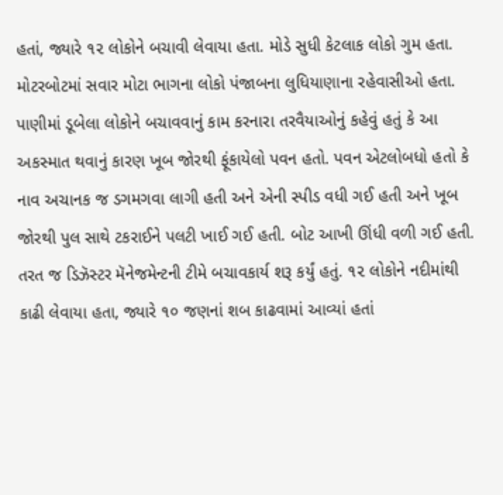હતાં, જ્યારે ૧૨ લોકોને બચાવી લેવાયા હતા. મોડે સુધી કેટલાક લોકો ગુમ હતા.
મોટરબોટમાં સવાર મોટા ભાગના લોકો પંજાબના લુધિયાણાના રહેવાસીઓ હતા. પાણીમાં ડૂબેલા લોકોને બચાવવાનું કામ કરનારા તરવૈયાઓનું કહેવું હતું કે આ અકસ્માત થવાનું કારણ ખૂબ જોરથી ફૂંકાયેલો પવન હતો. પવન એટલોબધો હતો કે નાવ અચાનક જ ડગમગવા લાગી હતી અને એની સ્પીડ વધી ગઈ હતી અને ખૂબ જોરથી પુલ સાથે ટકરાઈને પલટી ખાઈ ગઈ હતી. બોટ આખી ઊંધી વળી ગઈ હતી. તરત જ ડિઝૅસ્ટર મૅનેજમેન્ટની ટીમે બચાવકાર્ય શરૂ કર્યું હતું. ૧૨ લોકોને નદીમાંથી કાઢી લેવાયા હતા, જ્યારે ૧૦ જણનાં શબ કાઢવામાં આવ્યાં હતાં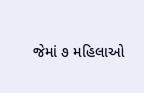જેમાં ૭ મહિલાઓ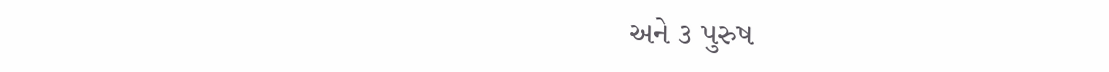અને ૩ પુરુષ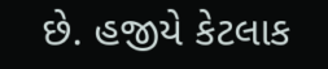છે. હજીયે કેટલાક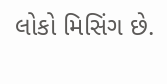લોકો મિસિંગ છે.